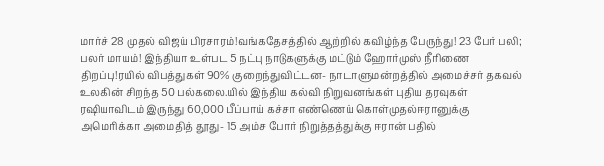மார்ச் 28 முதல் விஜய் பிரசாரம்!வங்கதேசத்தில் ஆற்றில் கவிழ்ந்த பேருந்து! 23 பேர் பலி; பலர் மாயம்! இந்தியா உள்பட 5 நட்பு நாடுகளுக்கு மட்டும் ஹோர்முஸ் நீரிணை திறப்பு!ரயில் விபத்துகள் 90% குறைந்துவிட்டன- நாடாளுமன்றத்தில் அமைச்சர் தகவல் உலகின் சிறந்த 50 பல்கலை.யில் இந்திய கல்வி நிறுவனங்கள் புதிய தரவுகள் ரஷியாவிடம் இருந்து 60,000 பீப்பாய் கச்சா எண்ணெய் கொள்முதல்ஈரானுக்கு அமெரிக்கா அமைதித் தூது- 15 அம்ச போர் நிறுத்தத்துக்கு ஈரான் பதில்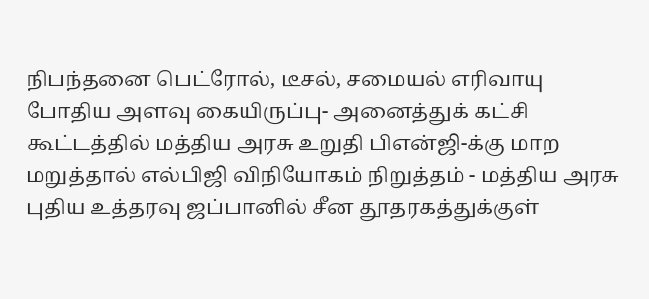நிபந்தனை பெட்ரோல், டீசல், சமையல் எரிவாயு போதிய அளவு கையிருப்பு- அனைத்துக் கட்சி கூட்டத்தில் மத்திய அரசு உறுதி பிஎன்ஜி-க்கு மாற மறுத்தால் எல்பிஜி விநியோகம் நிறுத்தம் - மத்திய அரசு புதிய உத்தரவு ஜப்பானில் சீன தூதரகத்துக்குள்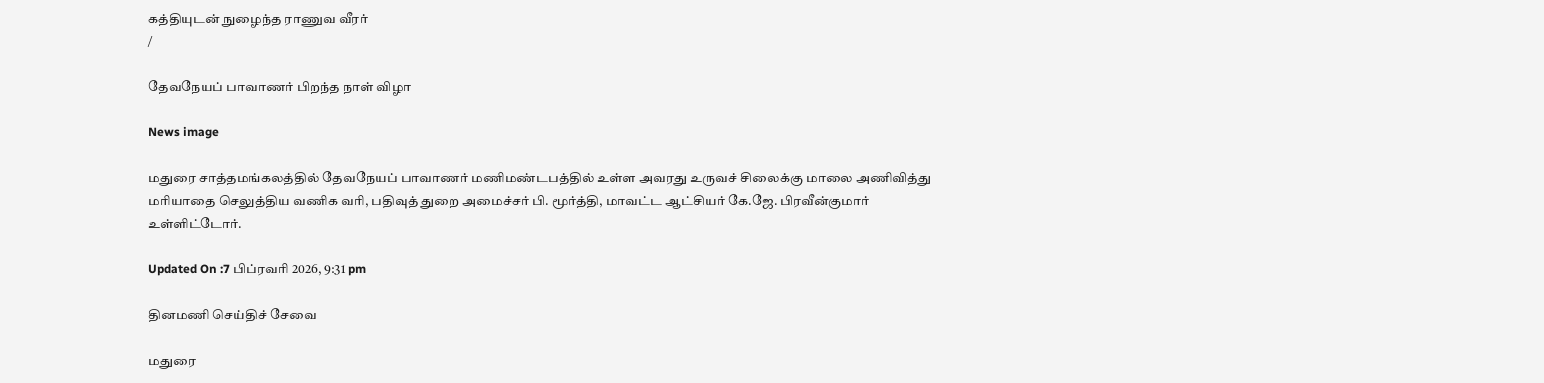கத்தியுடன் நுழைந்த ராணுவ வீரர்
/

தேவநேயப் பாவாணர் பிறந்த நாள் விழா

News image

மதுரை சாத்தமங்கலத்தில் தேவநேயப் பாவாணர் மணிமண்டபத்தில் உள்ள அவரது உருவச் சிலைக்கு மாலை அணிவித்து மரியாதை செலுத்திய வணிக வரி, பதிவுத் துறை அமைச்சர் பி. மூர்த்தி, மாவட்ட ஆட்சியர் கே.ஜே. பிரவீன்குமார் உள்ளிட்டோர்.

Updated On :7 பிப்ரவரி 2026, 9:31 pm

தினமணி செய்திச் சேவை

மதுரை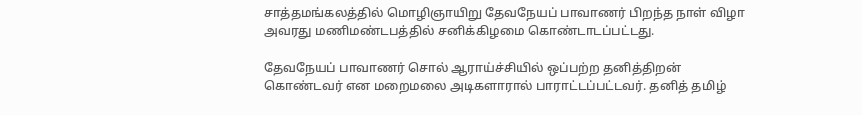சாத்தமங்கலத்தில் மொழிஞாயிறு தேவநேயப் பாவாணர் பிறந்த நாள் விழா அவரது மணிமண்டபத்தில் சனிக்கிழமை கொண்டாடப்பட்டது.

தேவநேயப் பாவாணர் சொல் ஆராய்ச்சியில் ஒப்பற்ற தனித்திறன் கொண்டவர் என மறைமலை அடிகளாரால் பாராட்டப்பட்டவர். தனித் தமிழ்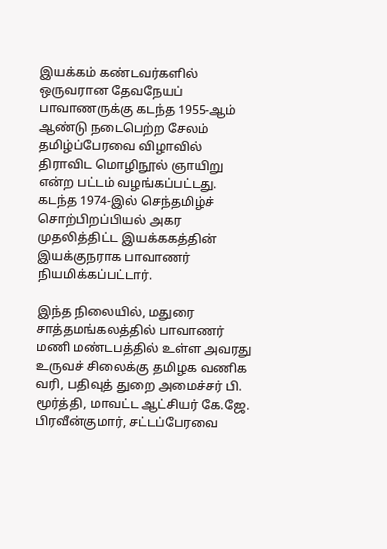இயக்கம் கண்டவர்களில் ஒருவரான தேவநேயப் பாவாணருக்கு கடந்த 1955-ஆம் ஆண்டு நடைபெற்ற சேலம் தமிழ்ப்பேரவை விழாவில் திராவிட மொழிநூல் ஞாயிறு என்ற பட்டம் வழங்கப்பட்டது. கடந்த 1974-இல் செந்தமிழ்ச் சொற்பிறப்பியல் அகர முதலித்திட்ட இயக்ககத்தின் இயக்குநராக பாவாணர் நியமிக்கப்பட்டார்.

இந்த நிலையில், மதுரை சாத்தமங்கலத்தில் பாவாணர் மணி மண்டபத்தில் உள்ள அவரது உருவச் சிலைக்கு தமிழக வணிக வரி, பதிவுத் துறை அமைச்சர் பி. மூர்த்தி, மாவட்ட ஆட்சியர் கே.ஜே. பிரவீன்குமார், சட்டப்பேரவை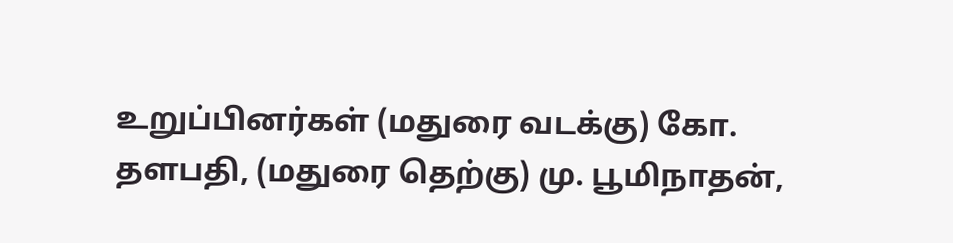உறுப்பினர்கள் (மதுரை வடக்கு) கோ. தளபதி, (மதுரை தெற்கு) மு. பூமிநாதன்,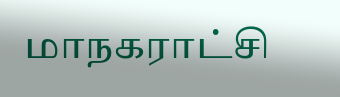மாநகராட்சி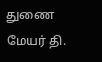துணை மேயர் தி.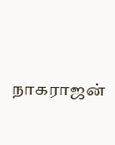நாகராஜன்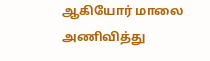ஆகியோர் மாலை அணிவித்து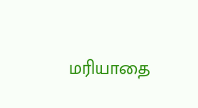மரியாதை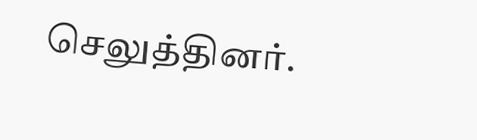செலுத்தினர்.